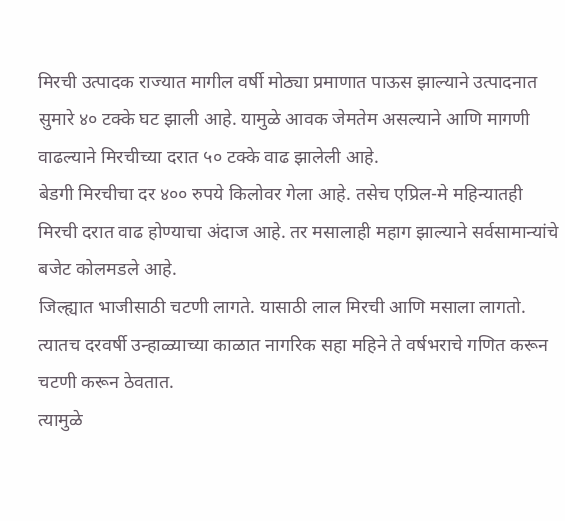मिरची उत्पादक राज्यात मागील वर्षी मोठ्या प्रमाणात पाऊस झाल्याने उत्पादनात सुमारे ४० टक्के घट झाली आहे. यामुळे आवक जेमतेम असल्याने आणि मागणी वाढल्याने मिरचीच्या दरात ५० टक्के वाढ झालेली आहे.
बेडगी मिरचीचा दर ४०० रुपये किलोवर गेला आहे. तसेच एप्रिल-मे महिन्यातही मिरची दरात वाढ होण्याचा अंदाज आहे. तर मसालाही महाग झाल्याने सर्वसामान्यांचे बजेट कोलमडले आहे.
जिल्ह्यात भाजीसाठी चटणी लागते. यासाठी लाल मिरची आणि मसाला लागतो. त्यातच दरवर्षी उन्हाळ्याच्या काळात नागरिक सहा महिने ते वर्षभराचे गणित करून चटणी करून ठेवतात.
त्यामुळे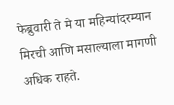फेब्रुवारी ते मे या महिन्यांदरम्यान मिरची आणि मसाल्याला मागणी अधिक राहते.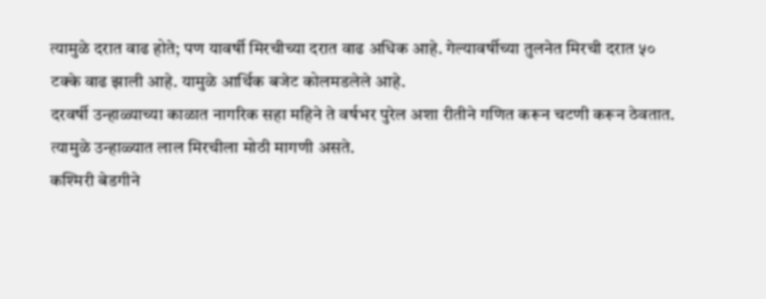त्यामुळे दरात वाढ होते; पण यावर्षी मिरचीच्या दरात वाढ अधिक आहे. गेल्यावर्षीच्या तुलनेत मिरची दरात ५० टक्के वाढ झाली आहे. यामुळे आर्थिक बजेट कोलमडलेले आहे.
दरवर्षी उन्हाळ्याच्या काळात नागरिक सहा महिने ते वर्षभर पुरेल अशा रीतीने गणित करून चटणी करून ठेवतात. त्यामुळे उन्हाळ्यात लाल मिरचीला मोठी मागणी असते.
कश्मिरी बेडगीने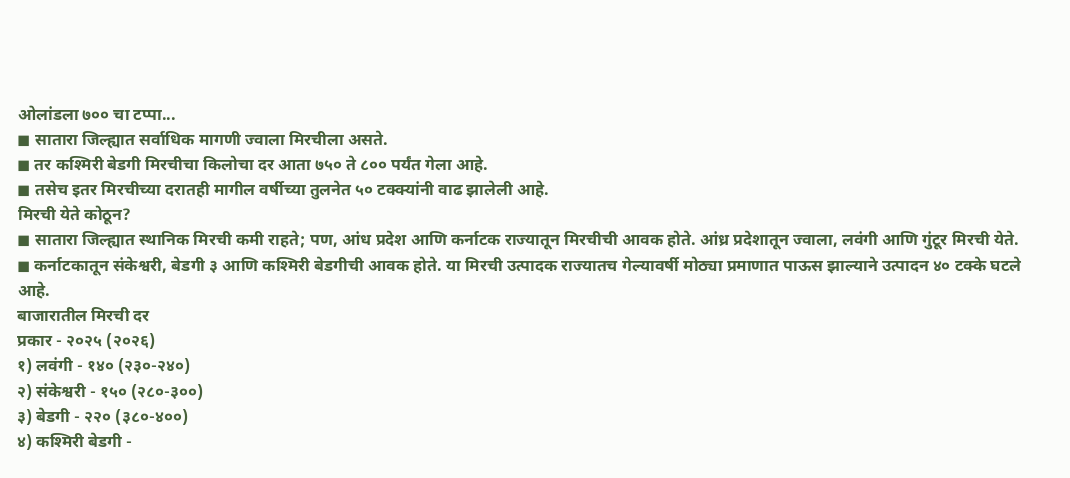ओलांडला ७०० चा टप्पा...
◼ सातारा जिल्ह्यात सर्वाधिक मागणी ज्वाला मिरचीला असते.
◼ तर कश्मिरी बेडगी मिरचीचा किलोचा दर आता ७५० ते ८०० पर्यंत गेला आहे.
◼ तसेच इतर मिरचीच्या दरातही मागील वर्षीच्या तुलनेत ५० टक्क्यांनी वाढ झालेली आहे.
मिरची येते कोठून?
◼ सातारा जिल्ह्यात स्थानिक मिरची कमी राहते; पण, आंध प्रदेश आणि कर्नाटक राज्यातून मिरचीची आवक होते. आंध्र प्रदेशातून ज्वाला, लवंगी आणि गुंटूर मिरची येते.
◼ कर्नाटकातून संकेश्वरी, बेडगी ३ आणि कश्मिरी बेडगीची आवक होते. या मिरची उत्पादक राज्यातच गेल्यावर्षी मोठ्या प्रमाणात पाऊस झाल्याने उत्पादन ४० टक्के घटले आहे.
बाजारातील मिरची दर
प्रकार - २०२५ (२०२६)
१) लवंगी - १४० (२३०-२४०)
२) संकेश्वरी - १५० (२८०-३००)
३) बेडगी - २२० (३८०-४००)
४) कश्मिरी बेडगी -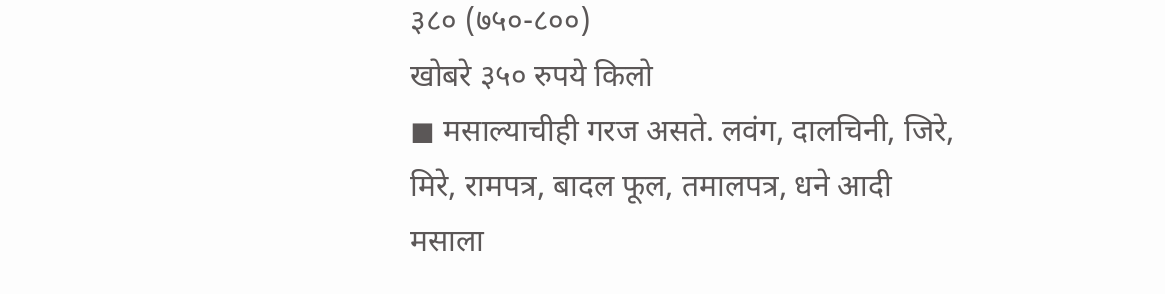३८० (७५०-८००)
खोबरे ३५० रुपये किलो
◼ मसाल्याचीही गरज असते. लवंग, दालचिनी, जिरे, मिरे, रामपत्र, बादल फूल, तमालपत्र, धने आदी मसाला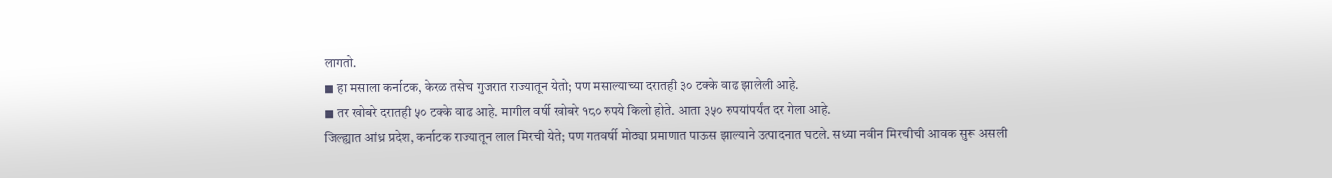लागतो.
◼ हा मसाला कर्नाटक, केरळ तसेच गुजरात राज्यातून येतो; पण मसाल्याच्या दरातही ३० टक्के वाढ झालेली आहे.
◼ तर खोबरे दरातही ५० टक्के वाढ आहे. मागील वर्षी खोबरे १८० रुपये किलो होते. आता ३५० रुपयांपर्यंत दर गेला आहे.
जिल्ह्यात आंध्र प्रदेश, कर्नाटक राज्यातून लाल मिरची येते; पण गतवर्षी मोठ्या प्रमाणात पाऊस झाल्याने उत्पादनात घटले. सध्या नवीन मिरचीची आवक सुरू असली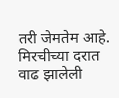तरी जेमतेम आहे. मिरचीच्या दरात वाढ झालेली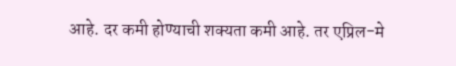आहे. दर कमी होण्याची शक्यता कमी आहे. तर एप्रिल-मे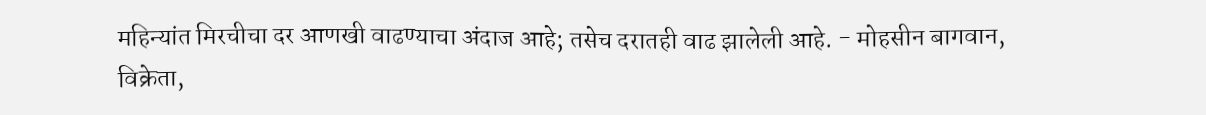महिन्यांत मिरचीचा दर आणखी वाढण्याचा अंदाज आहे; तसेच दरातही वाढ झालेली आहे. - मोहसीन बागवान, विक्रेता,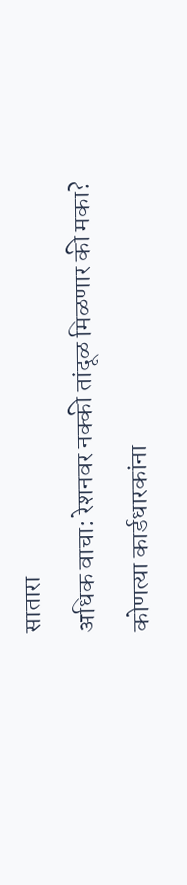सातारा
अधिक वाचा: रेशनवर नक्की तांदूळ मिळणार की मका? कोणत्या कार्डधारकांना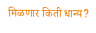मिळणार किती धान्य?